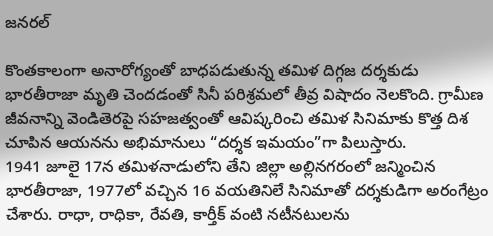జనరల్

కొంతకాలంగా అనారోగ్యంతో బాధపడుతున్న తమిళ దిగ్గజ దర్శకుడు భారతీరాజా మృతి చెందడంతో సినీ పరిశ్రమలో తీవ్ర విషాదం నెలకొంది. గ్రామీణ జీవనాన్ని వెండితెరపై సహజత్వంతో ఆవిష్కరించి తమిళ సినిమాకు కొత్త దిశ చూపిన ఆయనను అభిమానులు “దర్శక ఇమయం”గా పిలుస్తారు.
1941 జూలై 17న తమిళనాడులోని తేని జిల్లా అల్లినగరంలో జన్మించిన భారతీరాజా, 1977లో వచ్చిన 16 వయతినిలే సినిమాతో దర్శకుడిగా అరంగేట్రం చేశారు. రాధా, రాధికా, రేవతి, కార్తీక్ వంటి నటీనటులను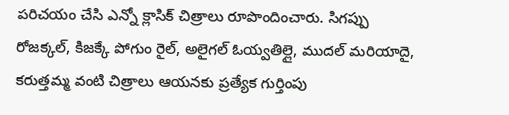పరిచయం చేసి ఎన్నో క్లాసిక్ చిత్రాలు రూపొందించారు. సిగప్పు రోజక్కల్, కిజక్కే పోగుం రైల్, అలైగల్ ఓయ్వతిల్లై, ముదల్ మరియాదై, కరుత్తమ్మ వంటి చిత్రాలు ఆయనకు ప్రత్యేక గుర్తింపు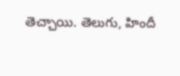తెచ్చాయి. తెలుగు, హిందీ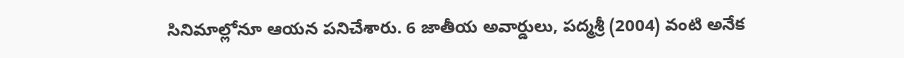సినిమాల్లోనూ ఆయన పనిచేశారు. 6 జాతీయ అవార్డులు, పద్మశ్రీ (2004) వంటి అనేక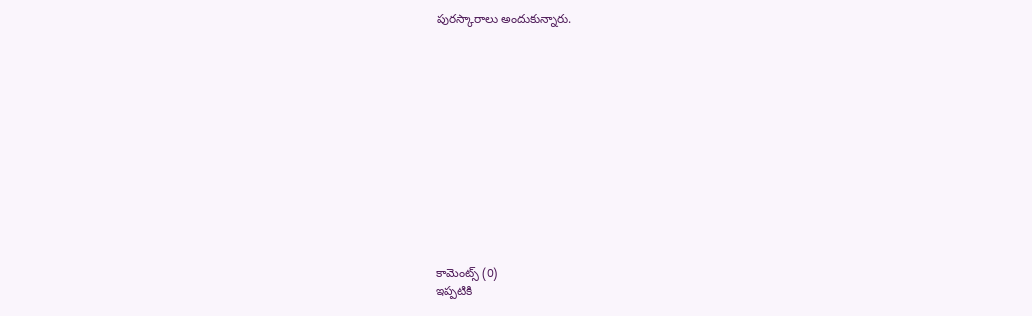పురస్కారాలు అందుకున్నారు.













కామెంట్స్ (0)
ఇప్పటికి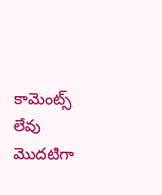కామెంట్స్ లేవు
మొదటిగా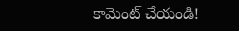కామెంట్ చేయండి!